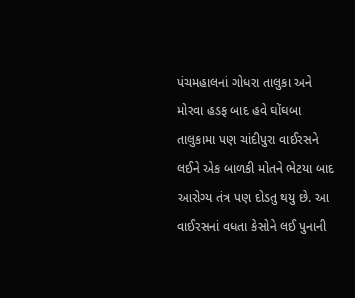પંચમહાલનાં ગોધરા તાલુકા અને મોરવા હડફ બાદ હવે ઘોંઘબા તાલુકામા પણ ચાંદીપુરા વાઈરસને લઈને એક બાળકી મોતને ભેટયા બાદ આરોગ્ય તંત્ર પણ દોડતુ થયુ છે. આ વાઈરસનાં વધતા કેસોને લઈ પુનાની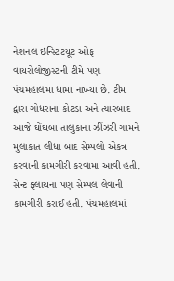નેશનલ ઇન્સ્ટિટયૂટ ઓફ વાયરોલોજીસ્ટની ટીમે પણ પંચમહાલમા ધામા નાખ્યા છે. ટીમ દ્વારા ગોધરાના કોટડા અને ત્યારબાદ આજે ઘોંઘબા તાલુકાના ઝીંઝરી ગામને મુલાકાત લીધા બાદ સેમ્પલો એકત્ર કરવાની કામગીરી કરવામા આવી હતી.
સેન્ટ ફ્લાયના પણ સેમ્પલ લેવાની કામગીરી કરાઈ હતી. પંચમહાલમાં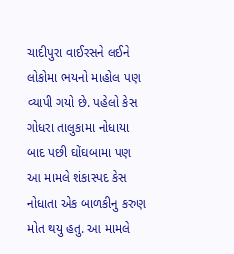ચાદીપુરા વાઈરસને લઈને લોકોમા ભયનો માહોલ પણ વ્યાપી ગયો છે. પહેલો કેસ ગોધરા તાલુકામા નોધાયા બાદ પછી ઘોંઘબામા પણ આ મામલે શંકાસ્પદ કેસ નોધાતા એક બાળકીનુ કરુણ મોત થયુ હતુ. આ મામલે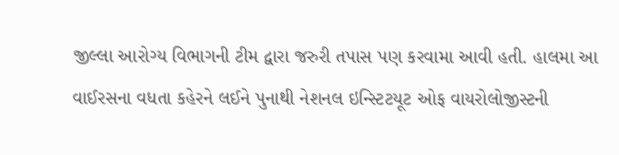જીલ્લા આરોગ્ય વિભાગની ટીમ દ્વારા જરુરી તપાસ પણ કરવામા આવી હતી. હાલમા આ વાઈરસના વધતા કહેરને લઈને પુનાથી નેશનલ ઇન્સ્ટિટયૂટ ઓફ વાયરોલોજીસ્ટની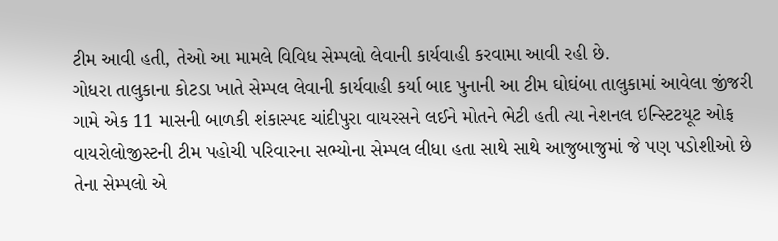ટીમ આવી હતી, તેઓ આ મામલે વિવિધ સેમ્પલો લેવાની કાર્યવાહી કરવામા આવી રહી છે.
ગોધરા તાલુકાના કોટડા ખાતે સેમ્પલ લેવાની કાર્યવાહી કર્યા બાદ પુનાની આ ટીમ ઘોઘંબા તાલુકામાં આવેલા જીંજરી ગામે એક 11 માસની બાળકી શંકાસ્પદ ચાંદીપુરા વાયરસને લઈને મોતને ભેટી હતી ત્યા નેશનલ ઇન્સ્ટિટયૂટ ઓફ વાયરોલોજીસ્ટની ટીમ પહોચી પરિવારના સભ્યોના સેમ્પલ લીધા હતા સાથે સાથે આજુબાજુમાં જે પણ પડોશીઓ છે તેના સેમ્પલો એ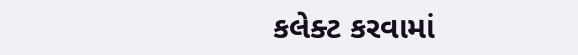કલેક્ટ કરવામાં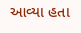આવ્યા હતા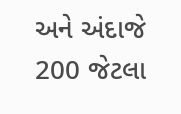અને અંદાજે 200 જેટલા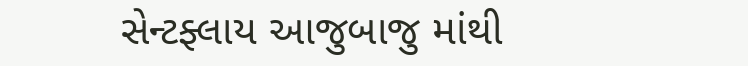સેન્ટફ્લાય આજુબાજુ માંથી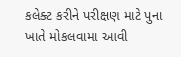કલેક્ટ કરીને પરીક્ષણ માટે પુના ખાતે મોકલવામા આવી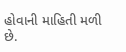હોવાની માહિતી મળી છે.